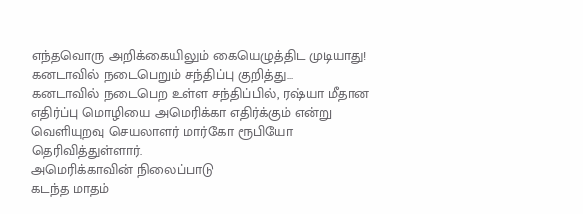எந்தவொரு அறிக்கையிலும் கையெழுத்திட முடியாது! கனடாவில் நடைபெறும் சந்திப்பு குறித்து…
கனடாவில் நடைபெற உள்ள சந்திப்பில், ரஷ்யா மீதான எதிர்ப்பு மொழியை அமெரிக்கா எதிர்க்கும் என்று வெளியுறவு செயலாளர் மார்கோ ரூபியோ தெரிவித்துள்ளார்.
அமெரிக்காவின் நிலைப்பாடு
கடந்த மாதம்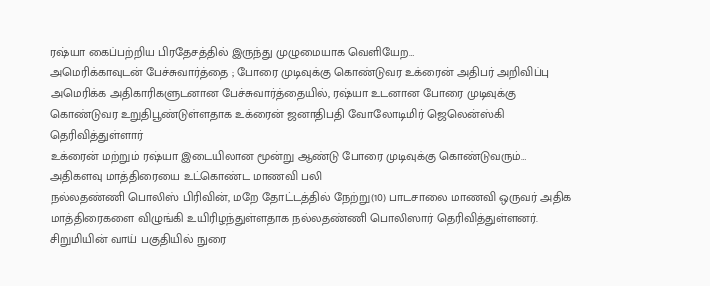ரஷ்யா கைப்பற்றிய பிரதேசத்தில் இருந்து முழுமையாக வெளியேற…
அமெரிக்காவுடன் பேச்சுவார்த்தை ; போரை முடிவுக்கு கொண்டுவர உக்ரைன் அதிபர் அறிவிப்பு
அமெரிக்க அதிகாரிகளுடனான பேச்சுவார்த்தையில், ரஷ்யா உடனான போரை முடிவுக்கு கொண்டுவர உறுதிபூண்டுள்ளதாக உக்ரைன் ஜனாதிபதி வோலோடிமிர் ஜெலென்ஸ்கி தெரிவித்துள்ளார்
உக்ரைன் மற்றும் ரஷ்யா இடையிலான மூன்று ஆண்டு போரை முடிவுக்கு கொண்டுவரும்…
அதிகளவு மாத்திரையை உட்கொண்ட மாணவி பலி
நல்லதண்ணி பொலிஸ் பிரிவின், மறே தோட்டத்தில் நேற்று(10) பாடசாலை மாணவி ஒருவர் அதிக மாத்திரைகளை விழுங்கி உயிரிழந்துள்ளதாக நல்லதண்ணி பொலிஸார் தெரிவித்துள்ளனர்.
சிறுமியின் வாய் பகுதியில் நுரை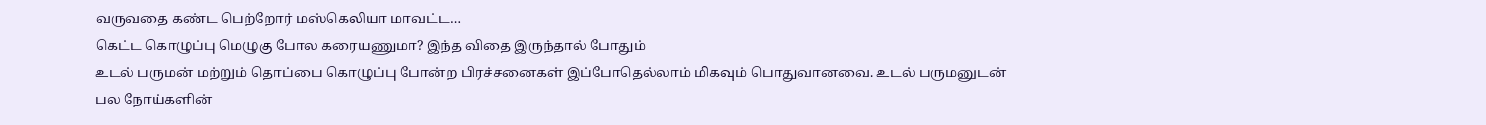வருவதை கண்ட பெற்றோர் மஸ்கெலியா மாவட்ட…
கெட்ட கொழுப்பு மெழுகு போல கரையணுமா? இந்த விதை இருந்தால் போதும்
உடல் பருமன் மற்றும் தொப்பை கொழுப்பு போன்ற பிரச்சனைகள் இப்போதெல்லாம் மிகவும் பொதுவானவை. உடல் பருமனுடன் பல நோய்களின்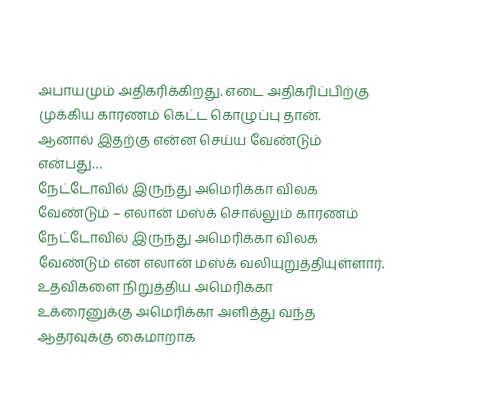அபாயமும் அதிகரிக்கிறது. எடை அதிகரிப்பிற்கு முக்கிய காரணம் கெட்ட கொழுப்பு தான்.
ஆனால் இதற்கு என்ன செய்ய வேண்டும் என்பது…
நேட்டோவில் இருந்து அமெரிக்கா விலக வேண்டும் – எலான் மஸ்க் சொல்லும் காரணம்
நேட்டோவில் இருந்து அமெரிக்கா விலக வேண்டும் என எலான் மஸ்க் வலியுறுத்தியுள்ளார்.
உதவிகளை நிறுத்திய அமெரிக்கா
உக்ரைனுக்கு அமெரிக்கா அளித்து வந்த ஆதரவுக்கு கைமாறாக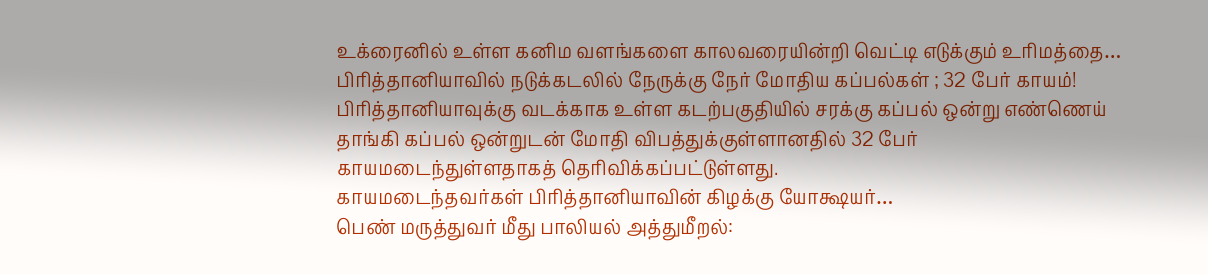உக்ரைனில் உள்ள கனிம வளங்களை காலவரையின்றி வெட்டி எடுக்கும் உரிமத்தை…
பிரித்தானியாவில் நடுக்கடலில் நேருக்கு நேர் மோதிய கப்பல்கள் ; 32 பேர் காயம்!
பிரித்தானியாவுக்கு வடக்காக உள்ள கடற்பகுதியில் சரக்கு கப்பல் ஒன்று எண்ணெய் தாங்கி கப்பல் ஒன்றுடன் மோதி விபத்துக்குள்ளானதில் 32 பேர் காயமடைந்துள்ளதாகத் தெரிவிக்கப்பட்டுள்ளது.
காயமடைந்தவர்கள் பிரித்தானியாவின் கிழக்கு யோக்ஷயர்…
பெண் மருத்துவர் மீது பாலியல் அத்துமீறல்: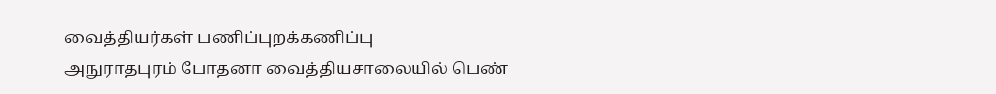வைத்தியர்கள் பணிப்புறக்கணிப்பு
அநுராதபுரம் போதனா வைத்தியசாலையில் பெண்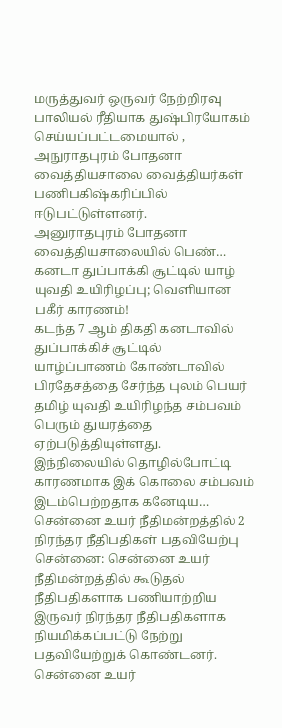மருத்துவர் ஒருவர் நேற்றிரவு பாலியல் ரீதியாக துஷ்பிரயோகம் செய்யப்பட்டமையால் , அநுராதபுரம் போதனா வைத்தியசாலை வைத்தியர்கள் பணிபகிஷ்கரிப்பில் ஈடுபட்டுள்ளனர்.
அனுராதபுரம் போதனா வைத்தியசாலையில் பெண்…
கனடா துப்பாக்கி சூட்டில் யாழ் யுவதி உயிரிழப்பு; வெளியான பகீர் காரணம்!
கடந்த 7 ஆம் திகதி கனடாவில் துப்பாக்கிச் சூட்டில் யாழ்ப்பாணம் கோண்டாவில் பிரதேசத்தை சேர்ந்த புலம் பெயர் தமிழ் யுவதி உயிரிழந்த சம்பவம் பெரும் துயரத்தை ஏற்படுத்தியுள்ளது.
இந்நிலையில் தொழில்போட்டி காரணமாக இக் கொலை சம்பவம் இடம்பெற்றதாக கனேடிய…
சென்னை உயர் நீதிமன்றத்தில் 2 நிரந்தர நீதிபதிகள் பதவியேற்பு
சென்னை: சென்னை உயர் நீதிமன்றத்தில் கூடுதல் நீதிபதிகளாக பணியாற்றிய இருவர் நிரந்தர நீதிபதிகளாக நியமிக்கப்பட்டு நேற்று பதவியேற்றுக் கொண்டனர். சென்னை உயர்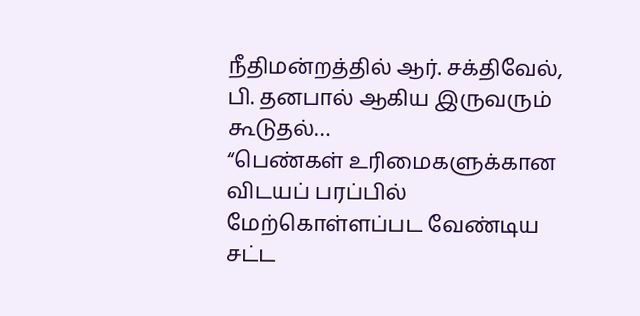நீதிமன்றத்தில் ஆர். சக்திவேல், பி. தனபால் ஆகிய இருவரும் கூடுதல்…
“பெண்கள் உரிமைகளுக்கான விடயப் பரப்பில் மேற்கொள்ளப்பட வேண்டிய சட்ட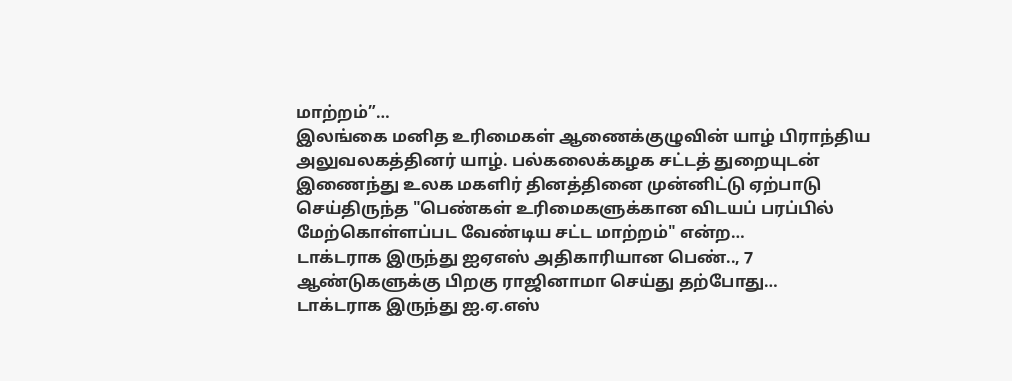மாற்றம்”…
இலங்கை மனித உரிமைகள் ஆணைக்குழுவின் யாழ் பிராந்திய அலுவலகத்தினர் யாழ். பல்கலைக்கழக சட்டத் துறையுடன் இணைந்து உலக மகளிர் தினத்தினை முன்னிட்டு ஏற்பாடு செய்திருந்த "பெண்கள் உரிமைகளுக்கான விடயப் பரப்பில் மேற்கொள்ளப்பட வேண்டிய சட்ட மாற்றம்" என்ற…
டாக்டராக இருந்து ஐஏஎஸ் அதிகாரியான பெண்.., 7 ஆண்டுகளுக்கு பிறகு ராஜினாமா செய்து தற்போது…
டாக்டராக இருந்து ஐ.ஏ.எஸ்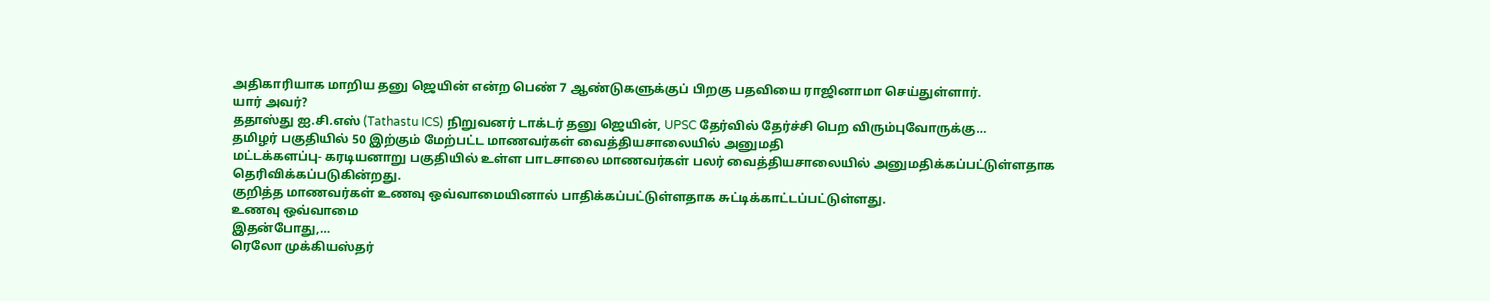அதிகாரியாக மாறிய தனு ஜெயின் என்ற பெண் 7 ஆண்டுகளுக்குப் பிறகு பதவியை ராஜினாமா செய்துள்ளார்.
யார் அவர்?
ததாஸ்து ஐ.சி.எஸ் (Tathastu ICS) நிறுவனர் டாக்டர் தனு ஜெயின், UPSC தேர்வில் தேர்ச்சி பெற விரும்புவோருக்கு…
தமிழர் பகுதியில் 50 இற்கும் மேற்பட்ட மாணவர்கள் வைத்தியசாலையில் அனுமதி
மட்டக்களப்பு- கரடியனாறு பகுதியில் உள்ள பாடசாலை மாணவர்கள் பலர் வைத்தியசாலையில் அனுமதிக்கப்பட்டுள்ளதாக தெரிவிக்கப்படுகின்றது.
குறித்த மாணவர்கள் உணவு ஒவ்வாமையினால் பாதிக்கப்பட்டுள்ளதாக சுட்டிக்காட்டப்பட்டுள்ளது.
உணவு ஒவ்வாமை
இதன்போது,…
ரெலோ முக்கியஸ்தர்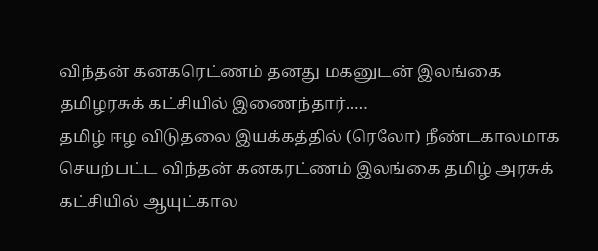விந்தன் கனகரெட்ணம் தனது மகனுடன் இலங்கை தமிழரசுக் கட்சியில் இணைந்தார்..…
தமிழ் ஈழ விடுதலை இயக்கத்தில் (ரெலோ) நீண்டகாலமாக செயற்பட்ட விந்தன் கனகரட்ணம் இலங்கை தமிழ் அரசுக் கட்சியில் ஆயுட்கால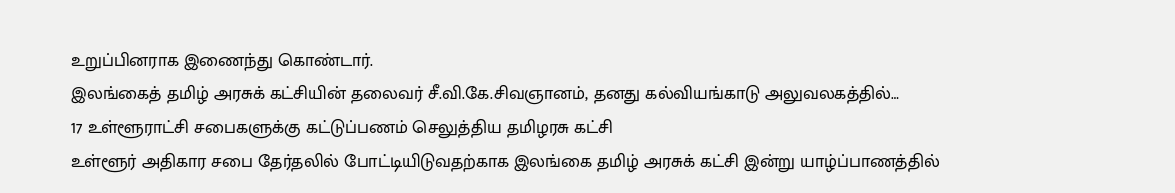உறுப்பினராக இணைந்து கொண்டார்.
இலங்கைத் தமிழ் அரசுக் கட்சியின் தலைவர் சீ.வி.கே.சிவஞானம், தனது கல்வியங்காடு அலுவலகத்தில்…
17 உள்ளூராட்சி சபைகளுக்கு கட்டுப்பணம் செலுத்திய தமிழரசு கட்சி
உள்ளூர் அதிகார சபை தேர்தலில் போட்டியிடுவதற்காக இலங்கை தமிழ் அரசுக் கட்சி இன்று யாழ்ப்பாணத்தில்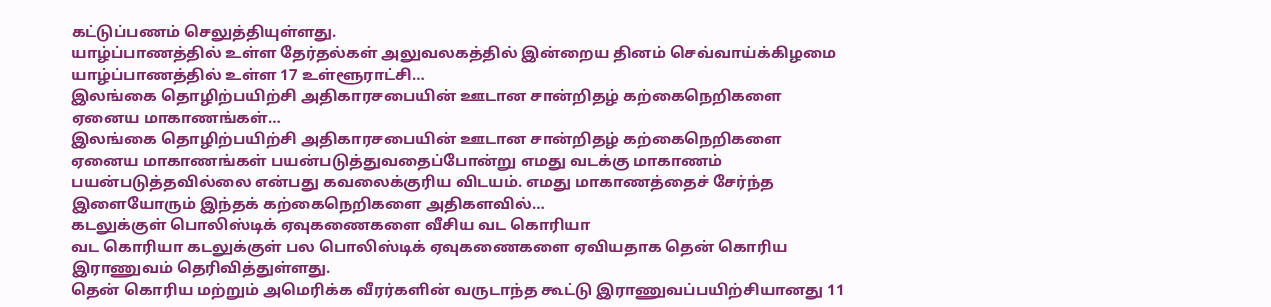கட்டுப்பணம் செலுத்தியுள்ளது.
யாழ்ப்பாணத்தில் உள்ள தேர்தல்கள் அலுவலகத்தில் இன்றைய தினம் செவ்வாய்க்கிழமை யாழ்ப்பாணத்தில் உள்ள 17 உள்ளூராட்சி…
இலங்கை தொழிற்பயிற்சி அதிகாரசபையின் ஊடான சான்றிதழ் கற்கைநெறிகளை ஏனைய மாகாணங்கள்…
இலங்கை தொழிற்பயிற்சி அதிகாரசபையின் ஊடான சான்றிதழ் கற்கைநெறிகளை ஏனைய மாகாணங்கள் பயன்படுத்துவதைப்போன்று எமது வடக்கு மாகாணம் பயன்படுத்தவில்லை என்பது கவலைக்குரிய விடயம். எமது மாகாணத்தைச் சேர்ந்த இளையோரும் இந்தக் கற்கைநெறிகளை அதிகளவில்…
கடலுக்குள் பொலிஸ்டிக் ஏவுகணைகளை வீசிய வட கொரியா
வட கொரியா கடலுக்குள் பல பொலிஸ்டிக் ஏவுகணைகளை ஏவியதாக தென் கொரிய இராணுவம் தெரிவித்துள்ளது.
தென் கொரிய மற்றும் அமெரிக்க வீரர்களின் வருடாந்த கூட்டு இராணுவப்பயிற்சியானது 11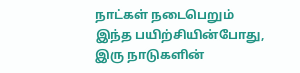நாட்கள் நடைபெறும் இந்த பயிற்சியின்போது, இரு நாடுகளின்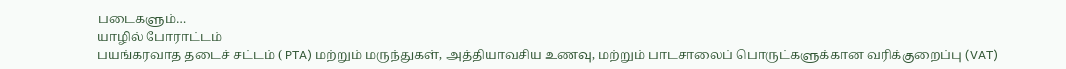படைகளும்…
யாழில் போராட்டம்
பயங்கரவாத தடைச் சட்டம் ( PTA) மற்றும் மருந்துகள், அத்தியாவசிய உணவு, மற்றும் பாடசாலைப் பொருட்களுக்கான வரிக்குறைப்பு (VAT)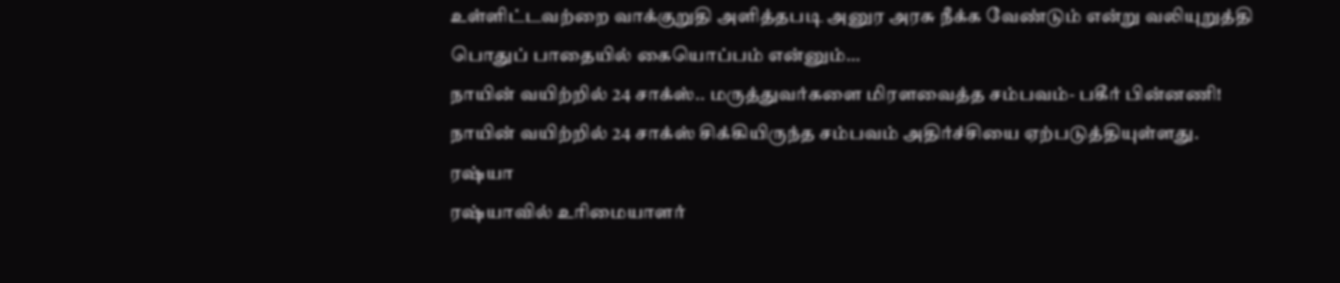உள்ளிட்டவற்றை வாக்குறுதி அளித்தபடி அனுர அரசு நீக்க வேண்டும் என்று வலியுறுத்தி
பொதுப் பாதையில் கையொப்பம் என்னும்…
நாயின் வயிற்றில் 24 சாக்ஸ்.. மருத்துவர்களை மிரளவைத்த சம்பவம்- பகீர் பின்னணி!
நாயின் வயிற்றில் 24 சாக்ஸ் சிக்கியிருந்த சம்பவம் அதிர்ச்சியை ஏற்படுத்தியுள்ளது.
ரஷ்யா
ரஷ்யாவில் உரிமையாளர்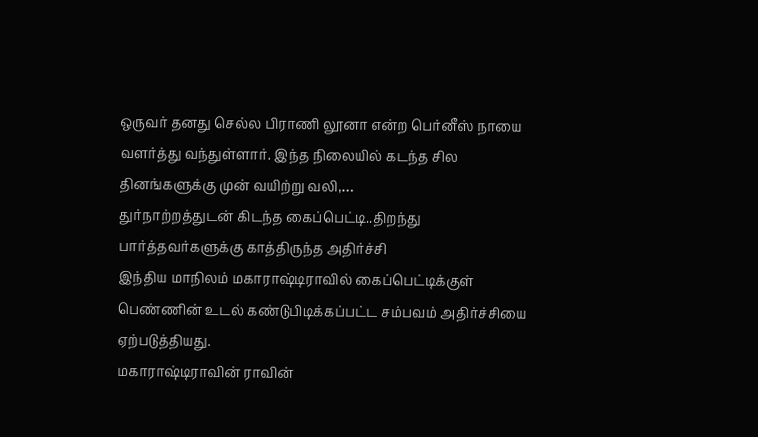ஒருவர் தனது செல்ல பிராணி லூனா என்ற பெர்னீஸ் நாயை வளர்த்து வந்துள்ளார். இந்த நிலையில் கடந்த சில தினங்களுக்கு முன் வயிற்று வலி,…
துர்நாற்றத்துடன் கிடந்த கைப்பெட்டி..திறந்து பார்த்தவர்களுக்கு காத்திருந்த அதிர்ச்சி
இந்திய மாநிலம் மகாராஷ்டிராவில் கைப்பெட்டிக்குள் பெண்ணின் உடல் கண்டுபிடிக்கப்பட்ட சம்பவம் அதிர்ச்சியை ஏற்படுத்தியது.
மகாராஷ்டிராவின் ராவின்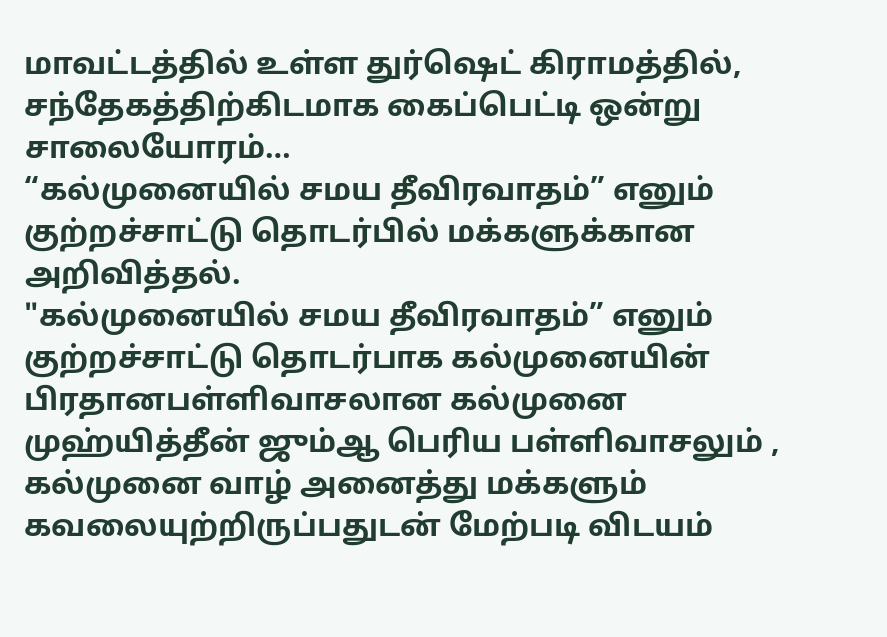மாவட்டத்தில் உள்ள துர்ஷெட் கிராமத்தில், சந்தேகத்திற்கிடமாக கைப்பெட்டி ஒன்று சாலையோரம்…
“கல்முனையில் சமய தீவிரவாதம்” எனும் குற்றச்சாட்டு தொடர்பில் மக்களுக்கான அறிவித்தல்.
"கல்முனையில் சமய தீவிரவாதம்” எனும் குற்றச்சாட்டு தொடர்பாக கல்முனையின் பிரதானபள்ளிவாசலான கல்முனை முஹ்யித்தீன் ஜும்ஆ பெரிய பள்ளிவாசலும் , கல்முனை வாழ் அனைத்து மக்களும் கவலையுற்றிருப்பதுடன் மேற்படி விடயம்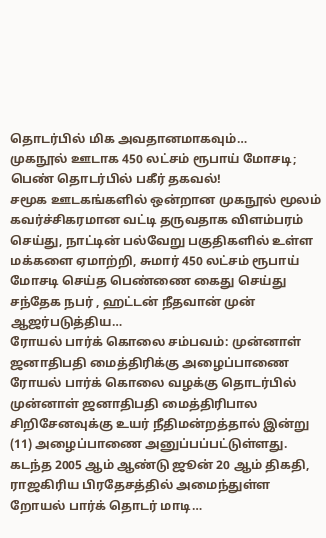தொடர்பில் மிக அவதானமாகவும்…
முகநூல் ஊடாக 450 லட்சம் ரூபாய் மோசடி; பெண் தொடர்பில் பகீர் தகவல்!
சமூக ஊடகங்களில் ஒன்றான முகநூல் மூலம் கவர்ச்சிகரமான வட்டி தருவதாக விளம்பரம் செய்து, நாட்டின் பல்வேறு பகுதிகளில் உள்ள மக்களை ஏமாற்றி, சுமார் 450 லட்சம் ரூபாய் மோசடி செய்த பெண்ணை கைது செய்து சந்தேக நபர் , ஹட்டன் நீதவான் முன் ஆஜர்படுத்திய…
ரோயல் பார்க் கொலை சம்பவம்: முன்னாள் ஜனாதிபதி மைத்திரிக்கு அழைப்பாணை
ரோயல் பார்க் கொலை வழக்கு தொடர்பில் முன்னாள் ஜனாதிபதி மைத்திரிபால சிறிசேனவுக்கு உயர் நீதிமன்றத்தால் இன்று (11) அழைப்பாணை அனுப்பப்பட்டுள்ளது.
கடந்த 2005 ஆம் ஆண்டு ஜூன் 20 ஆம் திகதி, ராஜகிரிய பிரதேசத்தில் அமைந்துள்ள றோயல் பார்க் தொடர் மாடி…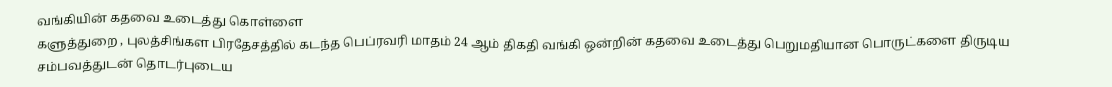வங்கியின் கதவை உடைத்து கொள்ளை
களுத்துறை , புலத்சிங்கள பிரதேசத்தில் கடந்த பெப்ரவரி மாதம் 24 ஆம் திகதி வங்கி ஒன்றின் கதவை உடைத்து பெறுமதியான பொருட்களை திருடிய சம்பவத்துடன் தொடர்புடைய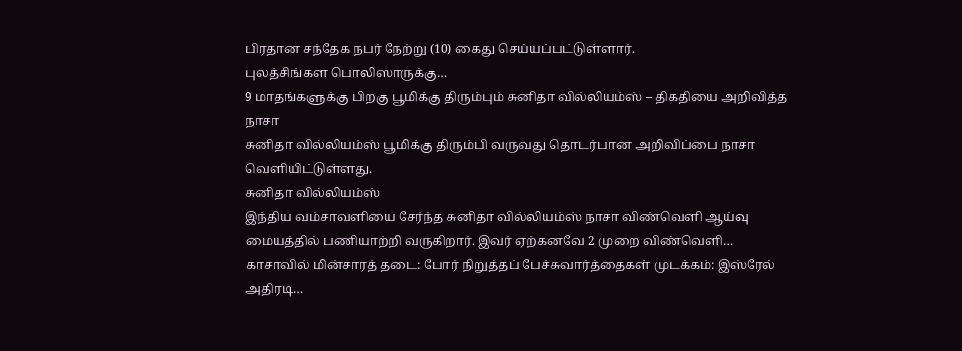பிரதான சந்தேக நபர் நேற்று (10) கைது செய்யப்பட்டுள்ளார்.
புலத்சிங்கள பொலிஸாருக்கு…
9 மாதங்களுக்கு பிறகு பூமிக்கு திரும்பும் சுனிதா வில்லியம்ஸ் – திகதியை அறிவித்த நாசா
சுனிதா வில்லியம்ஸ் பூமிக்கு திரும்பி வருவது தொடர்பான அறிவிப்பை நாசா வெளியிட்டுள்ளது.
சுனிதா வில்லியம்ஸ்
இந்திய வம்சாவளியை சேர்ந்த சுனிதா வில்லியம்ஸ் நாசா விண்வெளி ஆய்வு மையத்தில் பணியாற்றி வருகிறார். இவர் ஏற்கனவே 2 முறை விண்வெளி…
காசாவில் மின்சாரத் தடை: போர் நிறுத்தப் பேச்சுவார்த்தைகள் முடக்கம்: இஸ்ரேல் அதிரடி…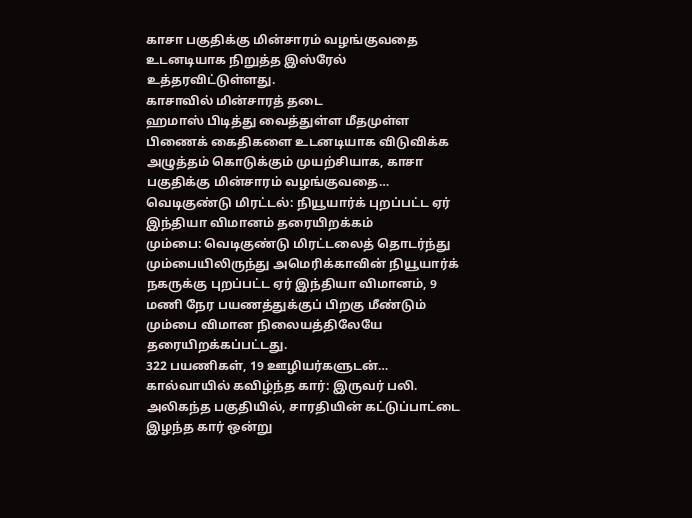காசா பகுதிக்கு மின்சாரம் வழங்குவதை உடனடியாக நிறுத்த இஸ்ரேல் உத்தரவிட்டுள்ளது.
காசாவில் மின்சாரத் தடை
ஹமாஸ் பிடித்து வைத்துள்ள மீதமுள்ள பிணைக் கைதிகளை உடனடியாக விடுவிக்க அழுத்தம் கொடுக்கும் முயற்சியாக, காசா பகுதிக்கு மின்சாரம் வழங்குவதை…
வெடிகுண்டு மிரட்டல்: நியூயார்க் புறப்பட்ட ஏர் இந்தியா விமானம் தரையிறக்கம்
மும்பை: வெடிகுண்டு மிரட்டலைத் தொடர்ந்து மும்பையிலிருந்து அமெரிக்காவின் நியூயார்க் நகருக்கு புறப்பட்ட ஏர் இந்தியா விமானம், 9 மணி நேர பயணத்துக்குப் பிறகு மீண்டும் மும்பை விமான நிலையத்திலேயே தரையிறக்கப்பட்டது.
322 பயணிகள், 19 ஊழியர்களுடன்…
கால்வாயில் கவிழ்ந்த கார்: இருவர் பலி.
அலிகந்த பகுதியில், சாரதியின் கட்டுப்பாட்டை இழந்த கார் ஒன்று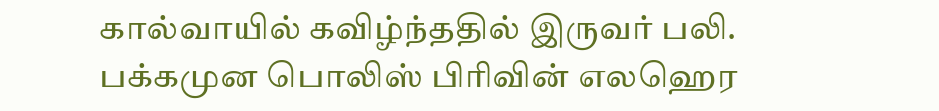கால்வாயில் கவிழ்ந்ததில் இருவர் பலி.
பக்கமுன பொலிஸ் பிரிவின் எலஹெர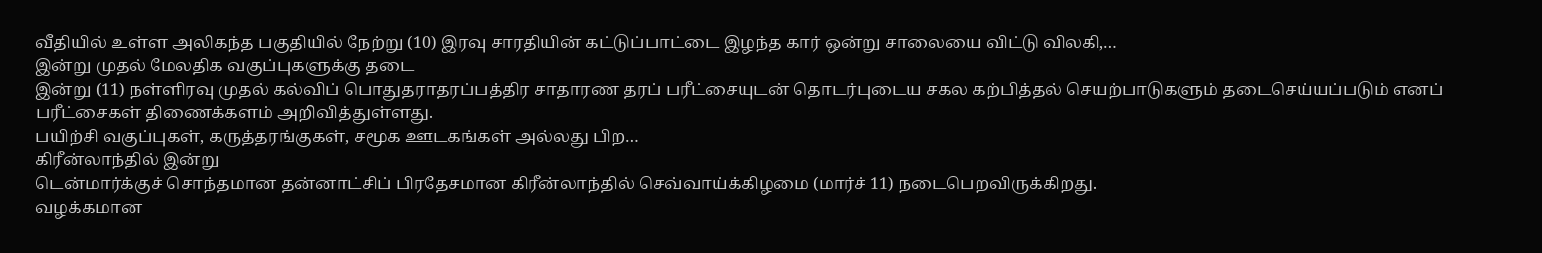வீதியில் உள்ள அலிகந்த பகுதியில் நேற்று (10) இரவு சாரதியின் கட்டுப்பாட்டை இழந்த கார் ஒன்று சாலையை விட்டு விலகி,…
இன்று முதல் மேலதிக வகுப்புகளுக்கு தடை
இன்று (11) நள்ளிரவு முதல் கல்விப் பொதுதராதரப்பத்திர சாதாரண தரப் பரீட்சையுடன் தொடர்புடைய சகல கற்பித்தல் செயற்பாடுகளும் தடைசெய்யப்படும் எனப் பரீட்சைகள் திணைக்களம் அறிவித்துள்ளது.
பயிற்சி வகுப்புகள், கருத்தரங்குகள், சமூக ஊடகங்கள் அல்லது பிற…
கிரீன்லாந்தில் இன்று
டென்மார்க்குச் சொந்தமான தன்னாட்சிப் பிரதேசமான கிரீன்லாந்தில் செவ்வாய்க்கிழமை (மார்ச் 11) நடைபெறவிருக்கிறது.
வழக்கமான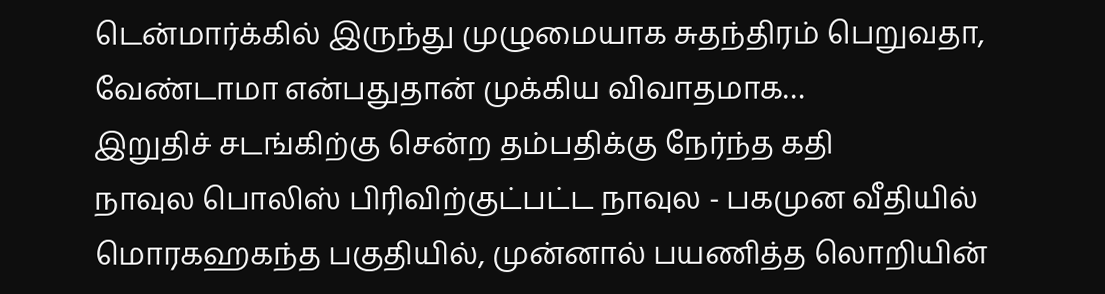டென்மார்க்கில் இருந்து முழுமையாக சுதந்திரம் பெறுவதா, வேண்டாமா என்பதுதான் முக்கிய விவாதமாக…
இறுதிச் சடங்கிற்கு சென்ற தம்பதிக்கு நேர்ந்த கதி
நாவுல பொலிஸ் பிரிவிற்குட்பட்ட நாவுல - பகமுன வீதியில் மொரகஹகந்த பகுதியில், முன்னால் பயணித்த லொறியின்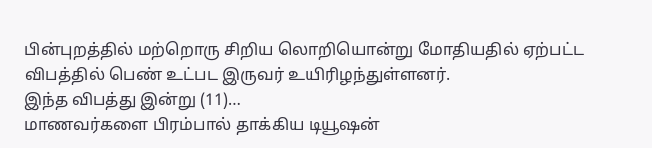பின்புறத்தில் மற்றொரு சிறிய லொறியொன்று மோதியதில் ஏற்பட்ட விபத்தில் பெண் உட்பட இருவர் உயிரிழந்துள்ளனர்.
இந்த விபத்து இன்று (11)…
மாணவர்களை பிரம்பால் தாக்கிய டியூஷன்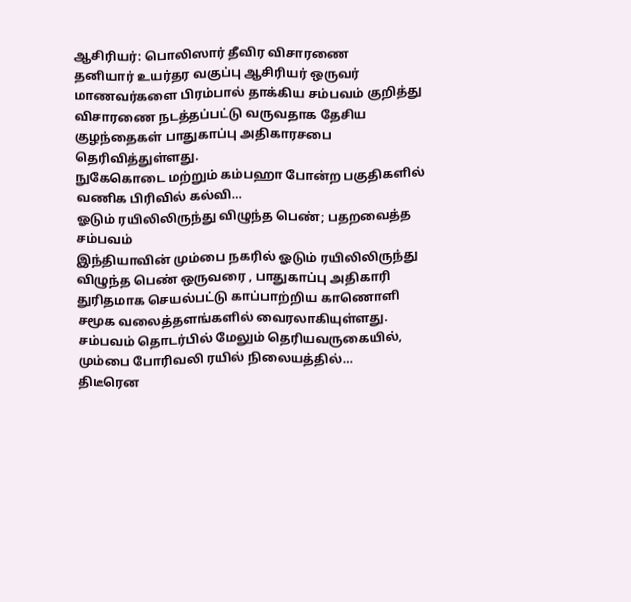ஆசிரியர்: பொலிஸார் தீவிர விசாரணை
தனியார் உயர்தர வகுப்பு ஆசிரியர் ஒருவர் மாணவர்களை பிரம்பால் தாக்கிய சம்பவம் குறித்து விசாரணை நடத்தப்பட்டு வருவதாக தேசிய குழந்தைகள் பாதுகாப்பு அதிகாரசபை தெரிவித்துள்ளது.
நுகேகொடை மற்றும் கம்பஹா போன்ற பகுதிகளில் வணிக பிரிவில் கல்வி…
ஓடும் ரயிலிலிருந்து விழுந்த பெண்; பதறவைத்த சம்பவம்
இந்தியாவின் மும்பை நகரில் ஓடும் ரயிலிலிருந்து விழுந்த பெண் ஒருவரை , பாதுகாப்பு அதிகாரி துரிதமாக செயல்பட்டு காப்பாற்றிய காணொளி சமூக வலைத்தளங்களில் வைரலாகியுள்ளது. சம்பவம் தொடர்பில் மேலும் தெரியவருகையில்,
மும்பை போரிவலி ரயில் நிலையத்தில்…
திடீரென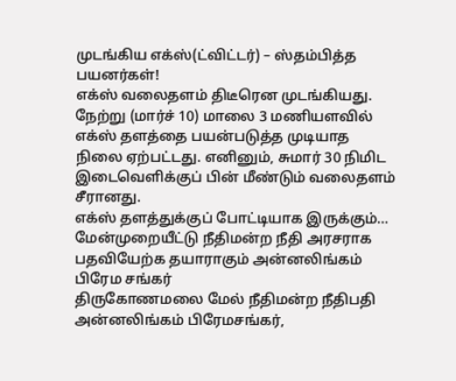முடங்கிய எக்ஸ்(ட்விட்டர்) – ஸ்தம்பித்த பயனர்கள்!
எக்ஸ் வலைதளம் திடீரென முடங்கியது. நேற்று (மார்ச் 10) மாலை 3 மணியளவில் எக்ஸ் தளத்தை பயன்படுத்த முடியாத நிலை ஏற்பட்டது. எனினும், சுமார் 30 நிமிட இடைவெளிக்குப் பின் மீண்டும் வலைதளம் சீரானது.
எக்ஸ் தளத்துக்குப் போட்டியாக இருக்கும்…
மேன்முறையீட்டு நீதிமன்ற நீதி அரசராக பதவியேற்க தயாராகும் அன்னலிங்கம் பிரேம சங்கர்
திருகோணமலை மேல் நீதிமன்ற நீதிபதி அன்னலிங்கம் பிரேமசங்கர்,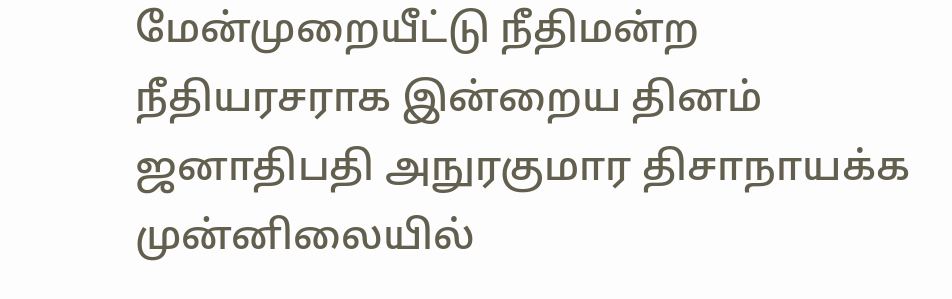மேன்முறையீட்டு நீதிமன்ற நீதியரசராக இன்றைய தினம் ஜனாதிபதி அநுரகுமார திசாநாயக்க முன்னிலையில்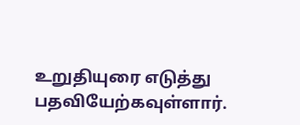உறுதியுரை எடுத்து பதவியேற்கவுள்ளார்.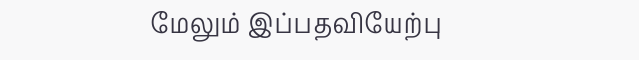மேலும் இப்பதவியேற்பு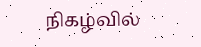நிகழ்வில்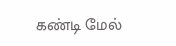கண்டி மேல்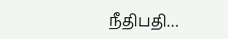நீதிபதி…